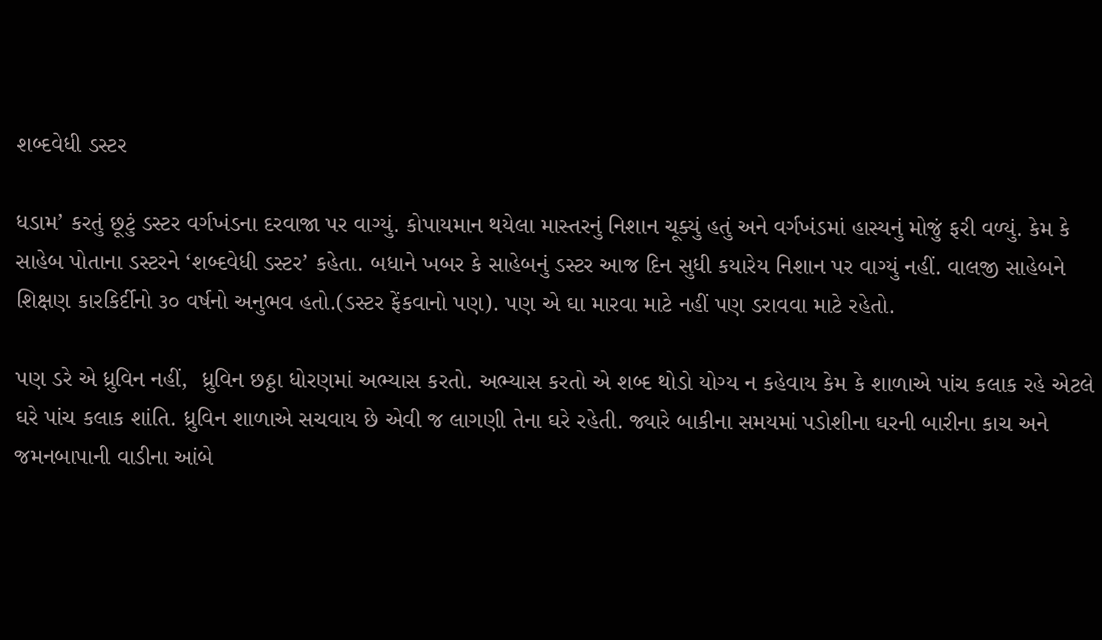શબ્દવેધી ડસ્ટર

ધડામ’ કરતું છૂટું ડસ્ટર વર્ગખંડના દરવાજા પર વાગ્યું. કોપાયમાન થયેલા માસ્તરનું નિશાન ચૂક્યું હતું અને વર્ગખંડમાં હાસ્યનું મોજું ફરી વળ્યું. કેમ કે સાહેબ પોતાના ડસ્ટરને ‘શબ્દવેધી ડસ્ટર’ કહેતા. બધાને ખબર કે સાહેબનું ડસ્ટર આજ દિન સુધી કયારેય નિશાન પર વાગ્યું નહીં. વાલજી સાહેબને શિક્ષણ કારકિર્દીનો ૩૦ વર્ષનો અનુભવ હતો.(ડસ્ટર ફેંકવાનો પણ). પણ એ ઘા મારવા માટે નહીં પણ ડરાવવા માટે રહેતો.

પણ ડરે એ ધ્રુવિન નહીં,  ધ્રુવિન છઠ્ઠા ધોરણમાં અભ્યાસ કરતો. અભ્યાસ કરતો એ શબ્દ થોડો યોગ્ય ન કહેવાય કેમ કે શાળાએ પાંચ કલાક રહે એટલે ઘરે પાંચ કલાક શાંતિ. ધ્રુવિન શાળાએ સચવાય છે એવી જ લાગણી તેના ઘરે રહેતી. જ્યારે બાકીના સમયમાં પડોશીના ઘરની બારીના કાચ અને જમનબાપાની વાડીના આંબે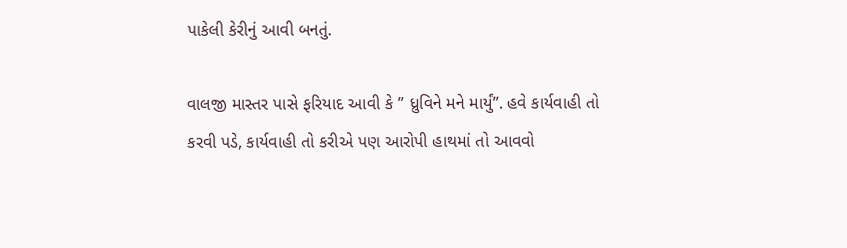પાકેલી કેરીનું આવી બનતું.

વાલજી માસ્તર પાસે ફરિયાદ આવી કે ” ધ્રુવિને મને માર્યું”. હવે કાર્યવાહી તો કરવી પડે, કાર્યવાહી તો કરીએ પણ આરોપી હાથમાં તો આવવો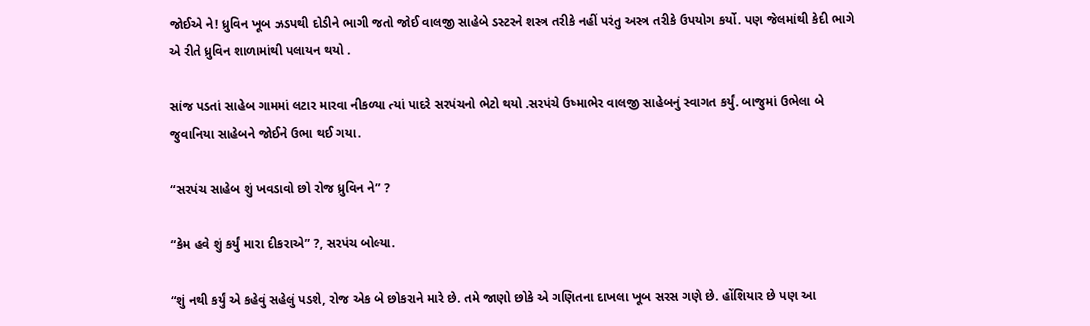જોઈએ ને! ધ્રુવિન ખૂબ ઝડપથી દોડીને ભાગી જતો જોઈ વાલજી સાહેબે ડસ્ટરને શસ્ત્ર તરીકે નહીં પરંતુ અસ્ત્ર તરીકે ઉપયોગ કર્યો. પણ જેલમાંથી કેદી ભાગે એ રીતે ધ્રુવિન શાળામાંથી પલાયન થયો .

સાંજ પડતાં સાહેબ ગામમાં લટાર મારવા નીકળ્યા ત્યાં પાદરે સરપંચનો ભેટો થયો .સરપંચે ઉષ્માભેર વાલજી સાહેબનું સ્વાગત કર્યું. બાજુમાં ઉભેલા બે જુવાનિયા સાહેબને જોઈને ઉભા થઈ ગયા.

“સરપંચ સાહેબ શું ખવડાવો છો રોજ ધ્રુવિન ને” ?

“કેમ હવે શું કર્યું મારા દીકરાએ” ?, સરપંચ બોલ્યા.

“શું નથી કર્યું એ કહેવું સહેલું પડશે, રોજ એક બે છોકરાને મારે છે. તમે જાણો છોકે એ ગણિતના દાખલા ખૂબ સરસ ગણે છે. હોંશિયાર છે પણ આ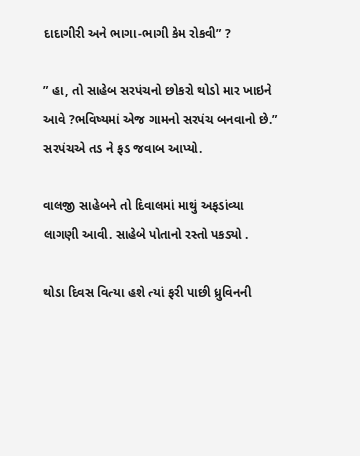દાદાગીરી અને ભાગા-ભાગી કેમ રોકવી” ?

” હા, તો સાહેબ સરપંચનો છોકરો થોડો માર ખાઇને આવે ?ભવિષ્યમાં એજ ગામનો સરપંચ બનવાનો છે.” સરપંચએ તડ ને ફડ જવાબ આપ્યો.

વાલજી સાહેબને તો દિવાલમાં માથું અફડાંવ્યા લાગણી આવી. સાહેબે પોતાનો રસ્તો પકડ્યો .

થોડા દિવસ વિત્યા હશે ત્યાં ફરી પાછી ધ્રુવિનની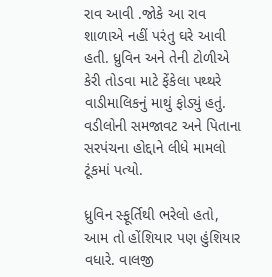રાવ આવી .જોકે આ રાવ શાળાએ નહીં પરંતુ ઘરે આવી હતી. ધ્રુવિન અને તેની ટોળીએ કેરી તોડવા માટે ફેંકેલા પથ્થરે વાડીમાલિકનું માથું ફોડ્યું હતું. વડીલોની સમજાવટ અને પિતાના સરપંચના હોદ્દાને લીધે મામલો ટૂંકમાં પત્યો.

ધ્રુવિન સ્ફૂર્તિથી ભરેલો હતો, આમ તો હોંશિયાર પણ હુંશિયાર વધારે. વાલજી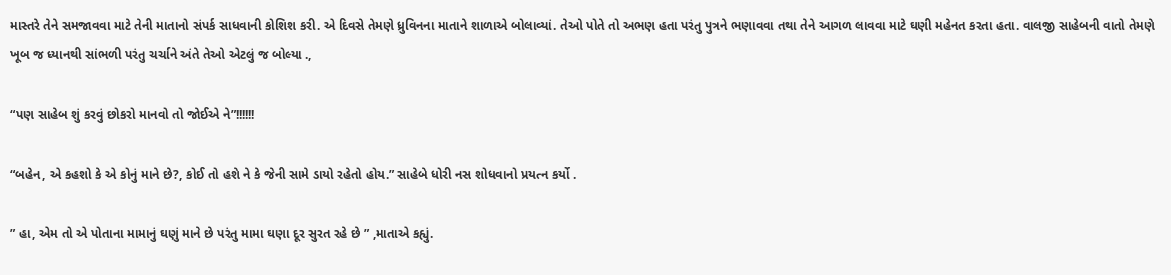માસ્તરે તેને સમજાવવા માટે તેની માતાનો સંપર્ક સાધવાની કોશિશ કરી. એ દિવસે તેમણે ધ્રુવિનના માતાને શાળાએ બોલાવ્યાં. તેઓ પોતે તો અભણ હતા પરંતુ પુત્રને ભણાવવા તથા તેને આગળ લાવવા માટે ઘણી મહેનત કરતા હતા. વાલજી સાહેબની વાતો તેમણે ખૂબ જ ધ્યાનથી સાંભળી પરંતુ ચર્ચાને અંતે તેઓ એટલું જ બોલ્યા .,

“પણ સાહેબ શું કરવું છોકરો માનવો તો જોઈએ ને”!!!!!!

“બહેન, એ કહશો કે એ કોનું માને છે?, કોઈ તો હશે ને કે જેની સામે ડાયો રહેતો હોય.” સાહેબે ધોરી નસ શોધવાનો પ્રયત્ન કર્યો .

” હા, એમ તો એ પોતાના મામાનું ઘણું માને છે પરંતુ મામા ઘણા દૂર સુરત રહે છે ” ,માતાએ કહ્યું.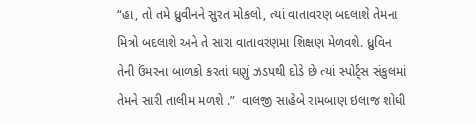“હા, તો તમે ધ્રુવીનને સુરત મોકલો, ત્યાં વાતાવરણ બદલાશે તેમના મિત્રો બદલાશે અને તે સારા વાતાવરણમા શિક્ષણ મેળવશે. ધ્રુવિન તેની ઉંમરના બાળકો કરતાં ઘણું ઝડપથી દોડે છે ત્યાં સ્પોર્ટ્સ સંકુલમાં તેમને સારી તાલીમ મળશે .”  વાલજી સાહેબે રામબાણ ઇલાજ શોધી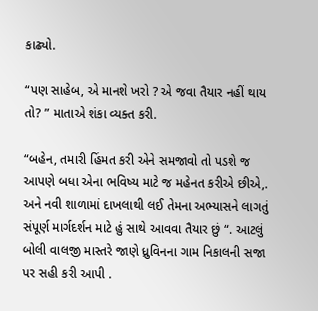કાઢ્યો.

“પણ સાહેબ, એ માનશે ખરો ? એ જવા તૈયાર નહીં થાય તો? ” માતાએ શંકા વ્યક્ત કરી.

“બહેન, તમારી હિંમત કરી એને સમજાવો તો પડશે જ આપણે બધા એના ભવિષ્ય માટે જ મહેનત કરીએ છીએ,. અને નવી શાળામાં દાખલાથી લઈ તેમના અભ્યાસને લાગતું સંપૂર્ણ માર્ગદર્શન માટે હું સાથે આવવા તૈયાર છું “. આટલું બોલી વાલજી માસ્તરે જાણે ધ્રુવિનના ગામ નિકાલની સજા પર સહી કરી આપી .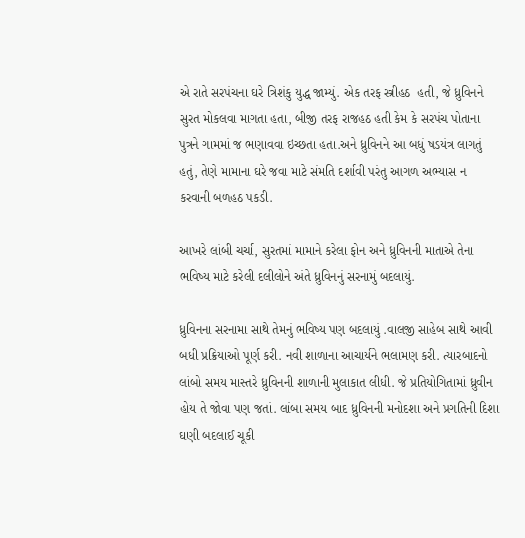એ રાતે સરપંચના ઘરે ત્રિશંકુ યુદ્ધ જામ્યું. એક તરફ સ્ત્રીહઠ  હતી, જે ધ્રુવિનને સુરત મોકલવા માગતા હતા, બીજી તરફ રાજહઠ હતી કેમ કે સરપંચ પોતાના પુત્રને ગામમાં જ ભણાવવા ઇચ્છતા હતા.અને ધ્રુવિનને આ બધું ષડયંત્ર લાગતું હતું, તેણે મામાના ઘરે જવા માટે સંમતિ દર્શાવી પરંતુ આગળ અભ્યાસ ન કરવાની બળહઠ પકડી.

આખરે લાંબી ચર્ચા, સુરતમાં મામાને કરેલા ફોન અને ધ્રુવિનની માતાએ તેના ભવિષ્ય માટે કરેલી દલીલોને અંતે ધ્રુવિનનું સરનામું બદલાયું.

ધ્રુવિનના સરનામા સાથે તેમનું ભવિષ્ય પણ બદલાયું .વાલજી સાહેબ સાથે આવી બધી પ્રક્રિયાઓ પૂર્ણ કરી. નવી શાળાના આચાર્યને ભલામણ કરી. ત્યારબાદનો લાંબો સમય માસ્તરે ધ્રુવિનની શાળાની મુલાકાત લીધી. જે પ્રતિયોગિતામાં ધ્રુવીન હોય તે જોવા પણ જતાં. લાંબા સમય બાદ ધ્રુવિનની મનોદશા અને પ્રગતિની દિશા ઘણી બદલાઈ ચૂકી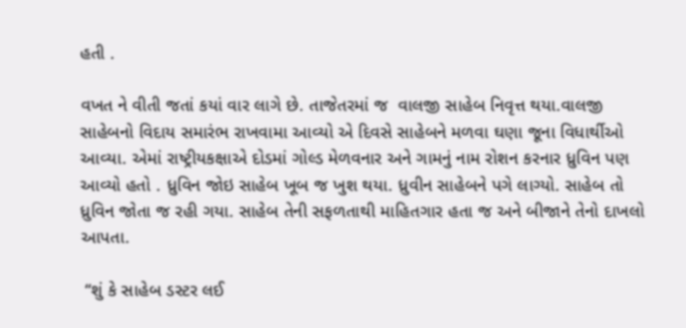હતી .

વખત ને વીતી જતાં કયાં વાર લાગે છે. તાજેતરમાં જ  વાલજી સાહેબ નિવૃત્ત થયા.વાલજી સાહેબનો વિદાય સમારંભ રાખવામા આવ્યો એ દિવસે સાહેબને મળવા ઘણા જૂના વિધાર્થીઓ આવ્યા. એમાં રાષ્ટ્રીયકક્ષાએ દોડમાં ગોલ્ડ મેળવનાર અને ગામનું નામ રોશન કરનાર ધ્રુવિન પણ આવ્યો હતો . ધ્રુવિન જોઇ સાહેબ ખૂબ જ ખુશ થયા. ધ્રુવીન સાહેબને પગે લાગ્યો. સાહેબ તો ધ્રુવિન જોતા જ રહી ગયા. સાહેબ તેની સફળતાથી માહિતગાર હતા જ અને બીજાને તેનો દાખલો આપતા.

 “શું કે સાહેબ ડસ્ટર લઈ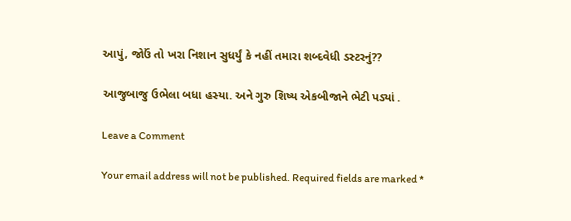આપું, જોઉં તો ખરા નિશાન સુધર્યું કે નહીં તમારા શબ્દવેધી ડસ્ટરનું??

આજુબાજુ ઉભેલા બધા હસ્યા. અને ગુરુ શિષ્ય એકબીજાને ભેટી પડ્યાં .

Leave a Comment

Your email address will not be published. Required fields are marked *